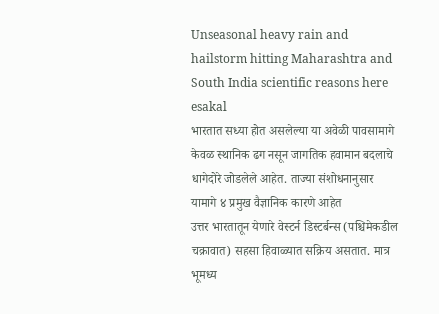Unseasonal heavy rain and hailstorm hitting Maharashtra and South India scientific reasons here
esakal
भारतात सध्या होत असलेल्या या अवेळी पावसामागे केवळ स्थानिक ढग नसून जागतिक हवामान बदलाचे धागेदोरे जोडलेले आहेत. ताज्या संशोधनानुसार यामागे ४ प्रमुख वैज्ञानिक कारणे आहेत
उत्तर भारतातून येणारे वेस्टर्न डिस्टर्बन्स (पश्चिमेकडील चक्रावात) सहसा हिवाळ्यात सक्रिय असतात. मात्र भूमध्य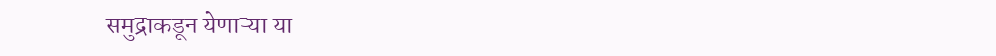समुद्राकडून येणाऱ्या या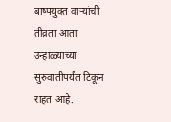बाष्पयुक्त वाऱ्यांची तीव्रता आता उन्हाळ्याच्या सुरुवातीपर्यंत टिकून राहत आहे.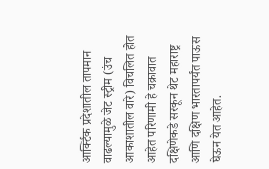आर्क्टिक प्रदेशातील तापमान वाढल्यामुळे जेट स्ट्रीम (उंच आकाशातील वारे) विचलित होत आहेत परिणामी हे चक्रावात दक्षिणेकडे सरकून थेट महाराष्ट्र आणि दक्षिण भारतापर्यंत पाऊस घेऊन येत आहेत.